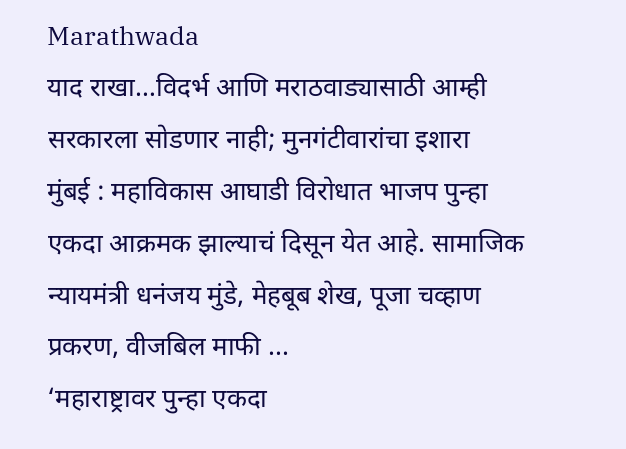Marathwada
याद राखा…विदर्भ आणि मराठवाड्यासाठी आम्ही सरकारला सोडणार नाही; मुनगंटीवारांचा इशारा
मुंबई : महाविकास आघाडी विरोधात भाजप पुन्हा एकदा आक्रमक झाल्याचं दिसून येत आहे. सामाजिक न्यायमंत्री धनंजय मुंडे, मेहबूब शेख, पूजा चव्हाण प्रकरण, वीजबिल माफी ...
‘महाराष्ट्रावर पुन्हा एकदा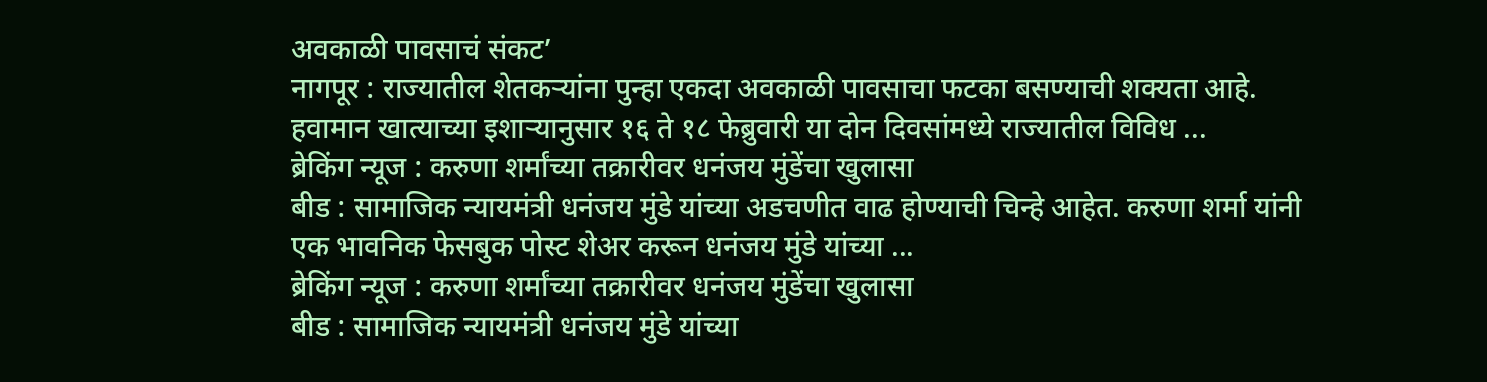अवकाळी पावसाचं संकट’
नागपूर : राज्यातील शेतकऱ्यांना पुन्हा एकदा अवकाळी पावसाचा फटका बसण्याची शक्यता आहे. हवामान खात्याच्या इशाऱ्यानुसार १६ ते १८ फेब्रुवारी या दोन दिवसांमध्ये राज्यातील विविध ...
ब्रेकिंग न्यूज : करुणा शर्मांच्या तक्रारीवर धनंजय मुंडेंचा खुलासा
बीड : सामाजिक न्यायमंत्री धनंजय मुंडे यांच्या अडचणीत वाढ होण्याची चिन्हे आहेत. करुणा शर्मा यांनी एक भावनिक फेसबुक पोस्ट शेअर करून धनंजय मुंडे यांच्या ...
ब्रेकिंग न्यूज : करुणा शर्मांच्या तक्रारीवर धनंजय मुंडेंचा खुलासा
बीड : सामाजिक न्यायमंत्री धनंजय मुंडे यांच्या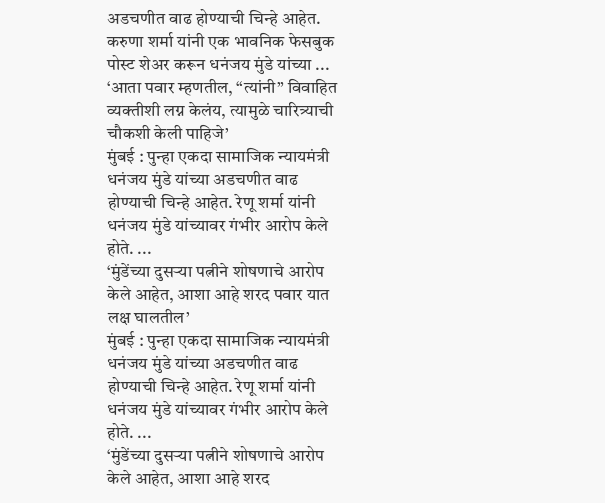अडचणीत वाढ होण्याची चिन्हे आहेत. करुणा शर्मा यांनी एक भावनिक फेसबुक पोस्ट शेअर करून धनंजय मुंडे यांच्या ...
‘आता पवार म्हणतील, “त्यांनी” विवाहित व्यक्तीशी लग्न केलंय, त्यामुळे चारित्र्याची चौकशी केली पाहिजे’
मुंबई : पुन्हा एकदा सामाजिक न्यायमंत्री धनंजय मुंडे यांच्या अडचणीत वाढ होण्याची चिन्हे आहेत. रेणू शर्मा यांनी धनंजय मुंडे यांच्यावर गंभीर आरोप केले होते. ...
‘मुंडेंच्या दुसऱ्या पत्नीने शोषणाचे आरोप केले आहेत, आशा आहे शरद पवार यात लक्ष घालतील’
मुंबई : पुन्हा एकदा सामाजिक न्यायमंत्री धनंजय मुंडे यांच्या अडचणीत वाढ होण्याची चिन्हे आहेत. रेणू शर्मा यांनी धनंजय मुंडे यांच्यावर गंभीर आरोप केले होते. ...
‘मुंडेंच्या दुसऱ्या पत्नीने शोषणाचे आरोप केले आहेत, आशा आहे शरद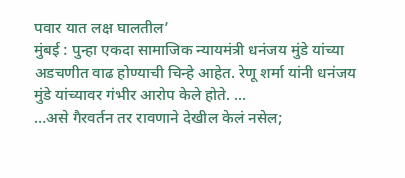पवार यात लक्ष घालतील’
मुंबई : पुन्हा एकदा सामाजिक न्यायमंत्री धनंजय मुंडे यांच्या अडचणीत वाढ होण्याची चिन्हे आहेत. रेणू शर्मा यांनी धनंजय मुंडे यांच्यावर गंभीर आरोप केले होते. ...
…असे गैरवर्तन तर रावणाने देखील केलं नसेल;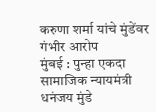करुणा शर्मा यांचे मुंडेंवर गंभीर आरोप
मुंबई : पुन्हा एकदा सामाजिक न्यायमंत्री धनंजय मुंडे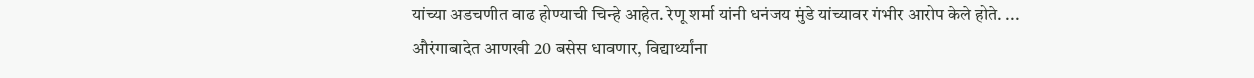यांच्या अडचणीत वाढ होण्याची चिन्हे आहेत. रेणू शर्मा यांनी धनंजय मुंडे यांच्यावर गंभीर आरोप केले होते. ...
औरंगाबादेत आणखी 20 बसेस धावणार, विद्यार्थ्यांना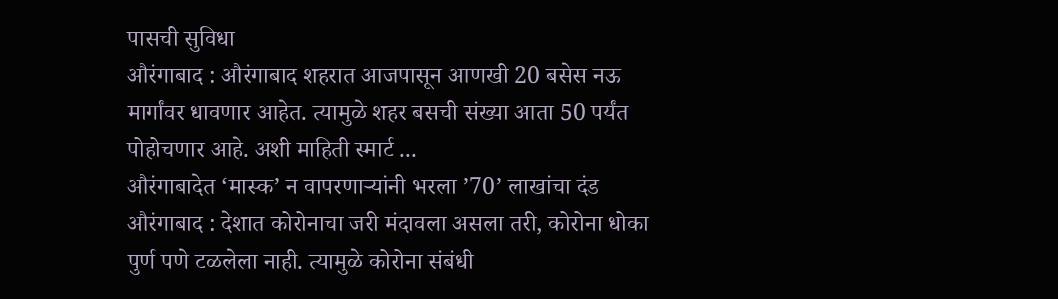पासची सुविधा
औरंगाबाद : औरंगाबाद शहरात आजपासून आणखी 20 बसेस नऊ मार्गांवर धावणार आहेत. त्यामुळे शहर बसची संख्या आता 50 पर्यंत पोहोचणार आहे. अशी माहिती स्मार्ट ...
औरंगाबादेत ‘मास्क’ न वापरणाऱ्यांनी भरला ’70’ लाखांचा दंड
औरंगाबाद : देशात कोरोनाचा जरी मंदावला असला तरी, कोरोना धोका पुर्ण पणे टळलेला नाही. त्यामुळे कोरोना संबंधी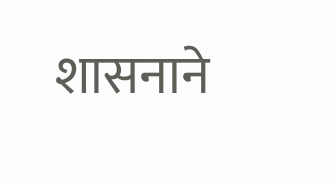शासनाने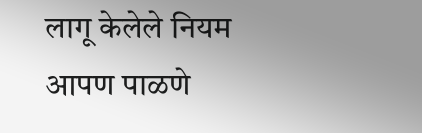लागू केलेले नियम आपण पाळणे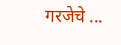गरजेचे ...